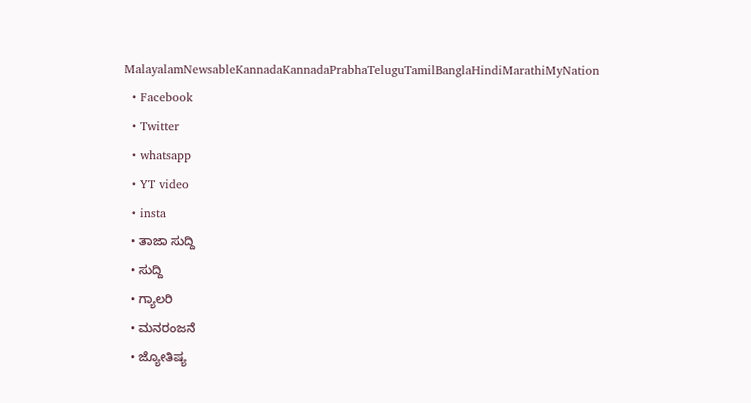MalayalamNewsableKannadaKannadaPrabhaTeluguTamilBanglaHindiMarathiMyNation
  • Facebook
  • Twitter
  • whatsapp
  • YT video
  • insta
  • ತಾಜಾ ಸುದ್ದಿ
  • ಸುದ್ದಿ
  • ಗ್ಯಾಲರಿ
  • ಮನರಂಜನೆ
  • ಜ್ಯೋತಿಷ್ಯ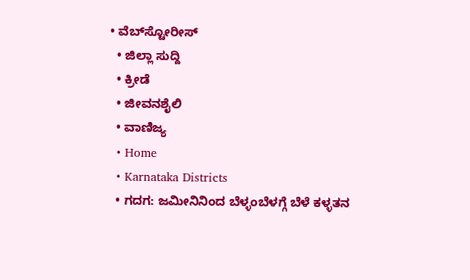• ವೆಬ್‌ಸ್ಟೋರೀಸ್
  • ಜಿಲ್ಲಾ ಸುದ್ದಿ
  • ಕ್ರೀಡೆ
  • ಜೀವನಶೈಲಿ
  • ವಾಣಿಜ್ಯ
  • Home
  • Karnataka Districts
  • ಗದಗ: ಜಮೀನಿನಿಂದ ಬೆಳ್ಳಂಬೆಳಗ್ಗೆ ಬೆಳೆ ಕಳ್ಳತನ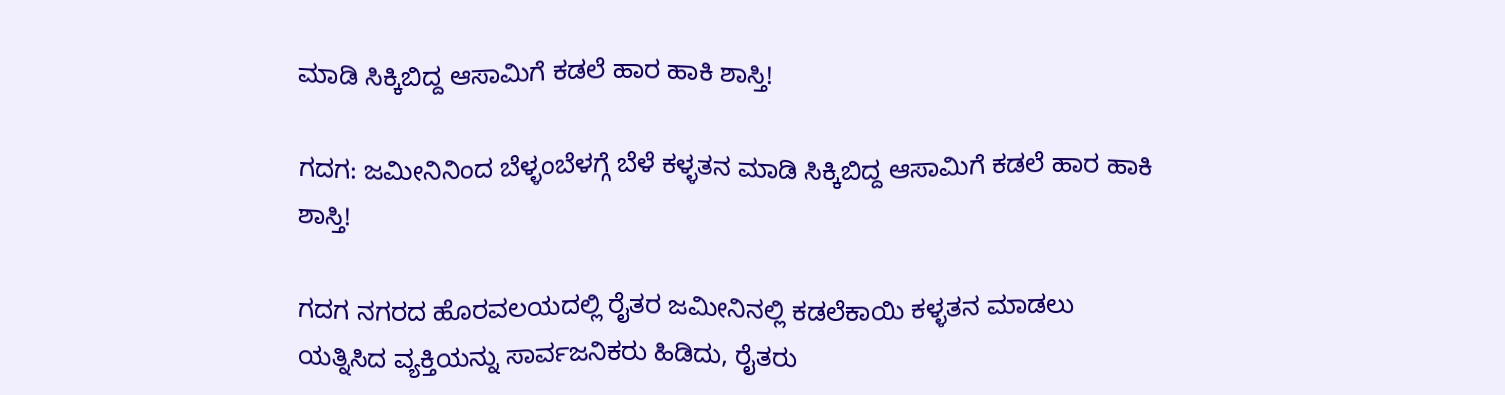ಮಾಡಿ ಸಿಕ್ಕಿಬಿದ್ದ ಆಸಾಮಿಗೆ ಕಡಲೆ ಹಾರ ಹಾಕಿ ಶಾಸ್ತಿ!

ಗದಗ: ಜಮೀನಿನಿಂದ ಬೆಳ್ಳಂಬೆಳಗ್ಗೆ ಬೆಳೆ ಕಳ್ಳತನ ಮಾಡಿ ಸಿಕ್ಕಿಬಿದ್ದ ಆಸಾಮಿಗೆ ಕಡಲೆ ಹಾರ ಹಾಕಿ ಶಾಸ್ತಿ!

ಗದಗ ನಗರದ ಹೊರವಲಯದಲ್ಲಿ ರೈತರ ಜಮೀನಿನಲ್ಲಿ ಕಡಲೆಕಾಯಿ ಕಳ್ಳತನ ಮಾಡಲು ಯತ್ನಿಸಿದ ವ್ಯಕ್ತಿಯನ್ನು ಸಾರ್ವಜನಿಕರು ಹಿಡಿದು, ರೈತರು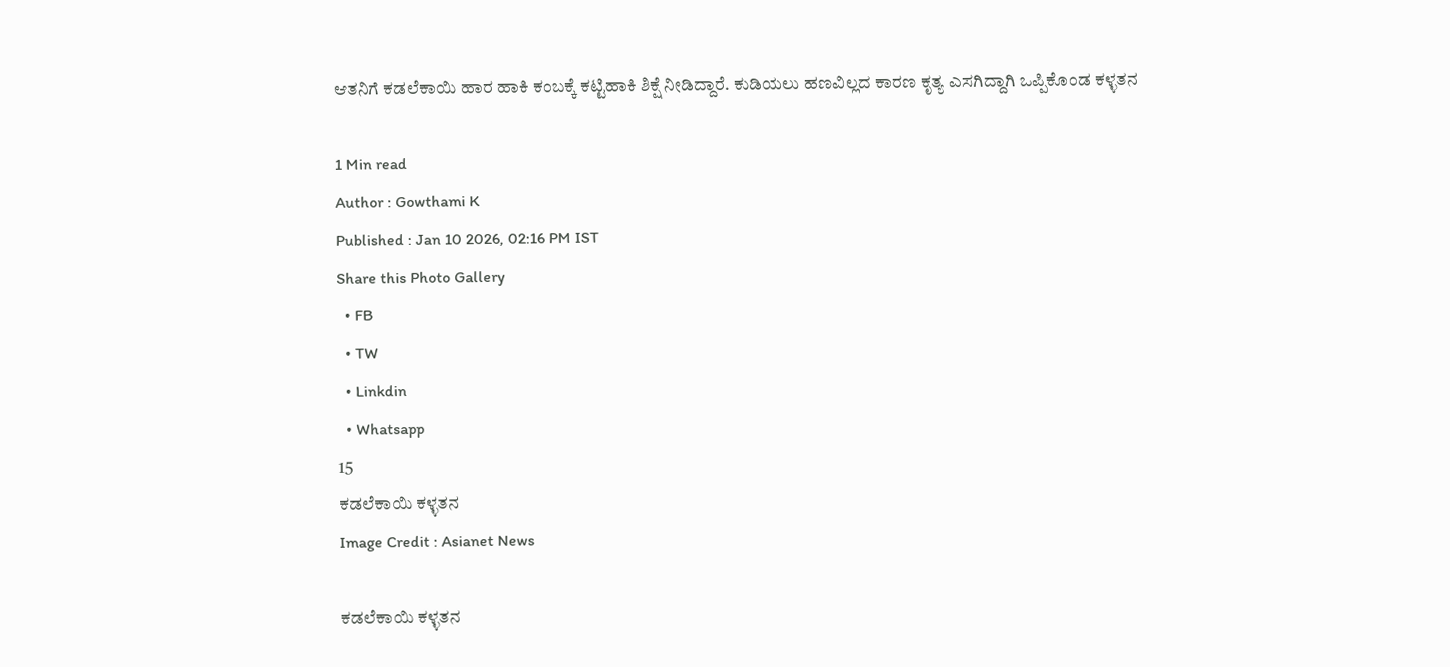ಆತನಿಗೆ ಕಡಲೆಕಾಯಿ ಹಾರ ಹಾಕಿ ಕಂಬಕ್ಕೆ ಕಟ್ಟಿಹಾಕಿ ಶಿಕ್ಷೆ ನೀಡಿದ್ದಾರೆ. ಕುಡಿಯಲು ಹಣವಿಲ್ಲದ ಕಾರಣ ಕೃತ್ಯ ಎಸಗಿದ್ದಾಗಿ ಒಪ್ಪಿಕೊಂಡ ಕಳ್ಳತನ

1 Min read
Author : Gowthami K
Published : Jan 10 2026, 02:16 PM IST
Share this Photo Gallery
  • FB
  • TW
  • Linkdin
  • Whatsapp
15
ಕಡಲೆಕಾಯಿ ಕಳ್ಳತನ
Image Credit : Asianet News

ಕಡಲೆಕಾಯಿ ಕಳ್ಳತನ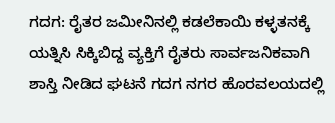ಗದಗ: ರೈತರ ಜಮೀನಿನಲ್ಲಿ ಕಡಲೆಕಾಯಿ ಕಳ್ಳತನಕ್ಕೆ ಯತ್ನಿಸಿ ಸಿಕ್ಕಿಬಿದ್ದ ವ್ಯಕ್ತಿಗೆ ರೈತರು ಸಾರ್ವಜನಿಕವಾಗಿ ಶಾಸ್ತಿ ನೀಡಿದ ಘಟನೆ ಗದಗ ನಗರ ಹೊರವಲಯದಲ್ಲಿ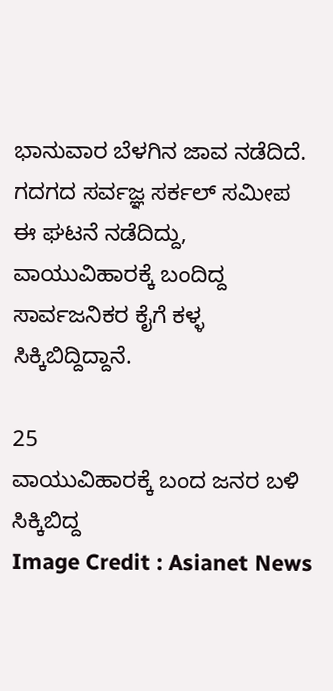ಭಾನುವಾರ ಬೆಳಗಿನ ಜಾವ ನಡೆದಿದೆ. ಗದಗದ ಸರ್ವಜ್ಞ ಸರ್ಕಲ್ ಸಮೀಪ ಈ ಘಟನೆ ನಡೆದಿದ್ದು, ವಾಯುವಿಹಾರಕ್ಕೆ ಬಂದಿದ್ದ ಸಾರ್ವಜನಿಕರ ಕೈಗೆ ಕಳ್ಳ ಸಿಕ್ಕಿಬಿದ್ದಿದ್ದಾನೆ.

25
ವಾಯುವಿಹಾರಕ್ಕೆ ಬಂದ ಜನರ ಬಳಿ ಸಿಕ್ಕಿಬಿದ್ದ
Image Credit : Asianet News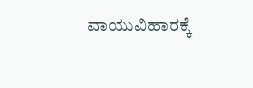ವಾಯುವಿಹಾರಕ್ಕೆ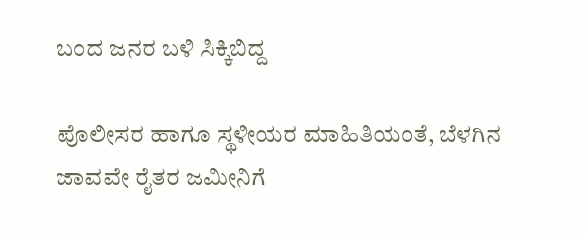ಬಂದ ಜನರ ಬಳಿ ಸಿಕ್ಕಿಬಿದ್ದ

ಪೊಲೀಸರ ಹಾಗೂ ಸ್ಥಳೀಯರ ಮಾಹಿತಿಯಂತೆ, ಬೆಳಗಿನ ಜಾವವೇ ರೈತರ ಜಮೀನಿಗೆ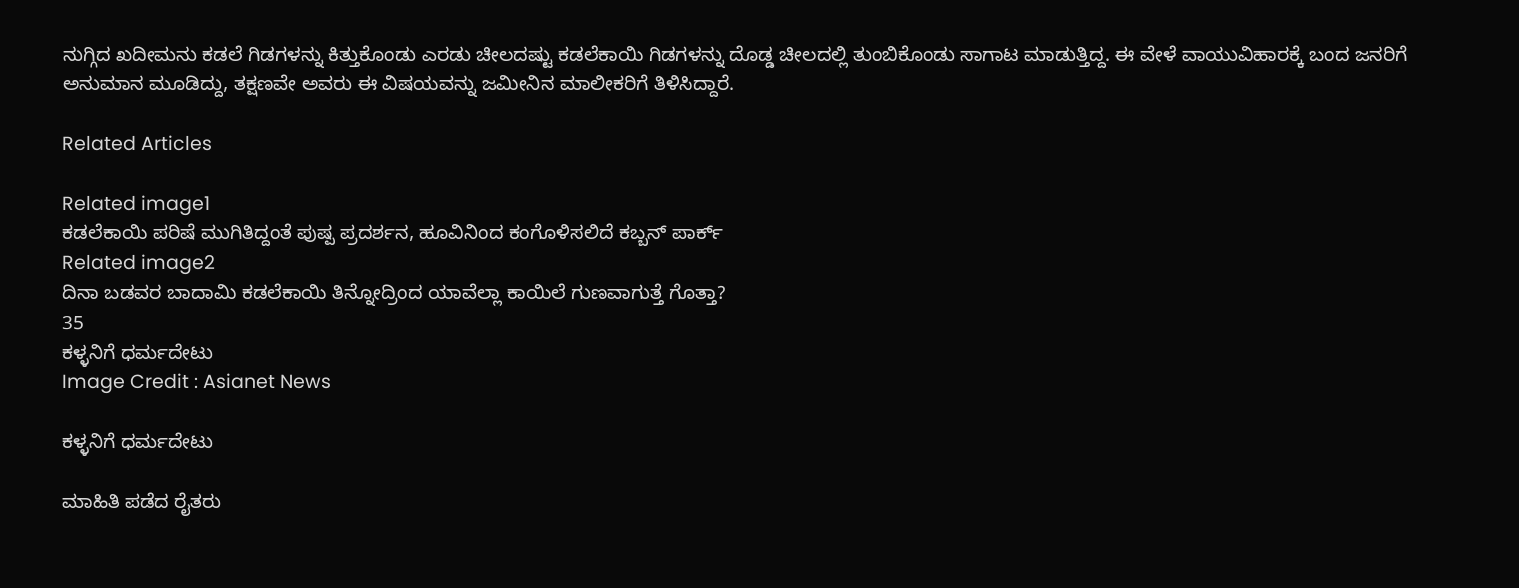ನುಗ್ಗಿದ ಖದೀಮನು ಕಡಲೆ ಗಿಡಗಳನ್ನು ಕಿತ್ತುಕೊಂಡು ಎರಡು ಚೀಲದಷ್ಟು ಕಡಲೆಕಾಯಿ ಗಿಡಗಳನ್ನು ದೊಡ್ಡ ಚೀಲದಲ್ಲಿ ತುಂಬಿಕೊಂಡು ಸಾಗಾಟ ಮಾಡುತ್ತಿದ್ದ. ಈ ವೇಳೆ ವಾಯುವಿಹಾರಕ್ಕೆ ಬಂದ ಜನರಿಗೆ ಅನುಮಾನ ಮೂಡಿದ್ದು, ತಕ್ಷಣವೇ ಅವರು ಈ ವಿಷಯವನ್ನು ಜಮೀನಿನ ಮಾಲೀಕರಿಗೆ ತಿಳಿಸಿದ್ದಾರೆ.

Related Articles

Related image1
ಕಡಲೆಕಾಯಿ ಪರಿಷೆ ಮುಗಿತಿದ್ದಂತೆ ಪುಷ್ಪ ಪ್ರದರ್ಶನ, ಹೂವಿನಿಂದ ಕಂಗೊಳಿಸಲಿದೆ ಕಬ್ಬನ್ ಪಾರ್ಕ್
Related image2
ದಿನಾ ಬಡವರ ಬಾದಾಮಿ ಕಡಲೆಕಾಯಿ ತಿನ್ನೋದ್ರಿಂದ ಯಾವೆಲ್ಲಾ ಕಾಯಿಲೆ ಗುಣವಾಗುತ್ತೆ ಗೊತ್ತಾ?
35
ಕಳ್ಳನಿಗೆ ಧರ್ಮದೇಟು
Image Credit : Asianet News

ಕಳ್ಳನಿಗೆ ಧರ್ಮದೇಟು

ಮಾಹಿತಿ ಪಡೆದ ರೈತರು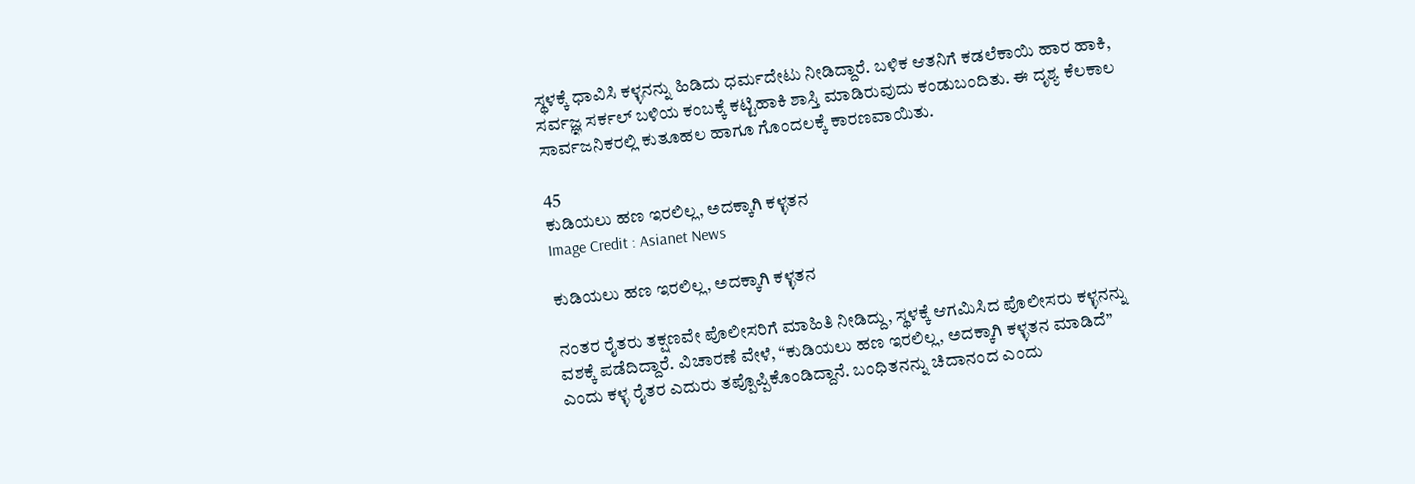ಸ್ಥಳಕ್ಕೆ ಧಾವಿಸಿ ಕಳ್ಳನನ್ನು ಹಿಡಿದು ಧರ್ಮದೇಟು ನೀಡಿದ್ದಾರೆ. ಬಳಿಕ ಆತನಿಗೆ ಕಡಲೆಕಾಯಿ ಹಾರ ಹಾಕಿ, ಸರ್ವಜ್ಞ ಸರ್ಕಲ್ ಬಳಿಯ ಕಂಬಕ್ಕೆ ಕಟ್ಟಿಹಾಕಿ ಶಾಸ್ತಿ ಮಾಡಿರುವುದು ಕಂಡುಬಂದಿತು. ಈ ದೃಶ್ಯ ಕೆಲಕಾಲ ಸಾರ್ವಜನಿಕರಲ್ಲಿ ಕುತೂಹಲ ಹಾಗೂ ಗೊಂದಲಕ್ಕೆ ಕಾರಣವಾಯಿತು.

45
ಕುಡಿಯಲು ಹಣ ಇರಲಿಲ್ಲ, ಅದಕ್ಕಾಗಿ ಕಳ್ಳತನ
Image Credit : Asianet News

ಕುಡಿಯಲು ಹಣ ಇರಲಿಲ್ಲ, ಅದಕ್ಕಾಗಿ ಕಳ್ಳತನ

ನಂತರ ರೈತರು ತಕ್ಷಣವೇ ಪೊಲೀಸರಿಗೆ ಮಾಹಿತಿ ನೀಡಿದ್ದು, ಸ್ಥಳಕ್ಕೆ ಆಗಮಿಸಿದ ಪೊಲೀಸರು ಕಳ್ಳನನ್ನು ವಶಕ್ಕೆ ಪಡೆದಿದ್ದಾರೆ. ವಿಚಾರಣೆ ವೇಳೆ, “ಕುಡಿಯಲು ಹಣ ಇರಲಿಲ್ಲ, ಅದಕ್ಕಾಗಿ ಕಳ್ಳತನ ಮಾಡಿದೆ” ಎಂದು ಕಳ್ಳ ರೈತರ ಎದುರು ತಪ್ಪೊಪ್ಪಿಕೊಂಡಿದ್ದಾನೆ. ಬಂಧಿತನನ್ನು ಚಿದಾನಂದ ಎಂದು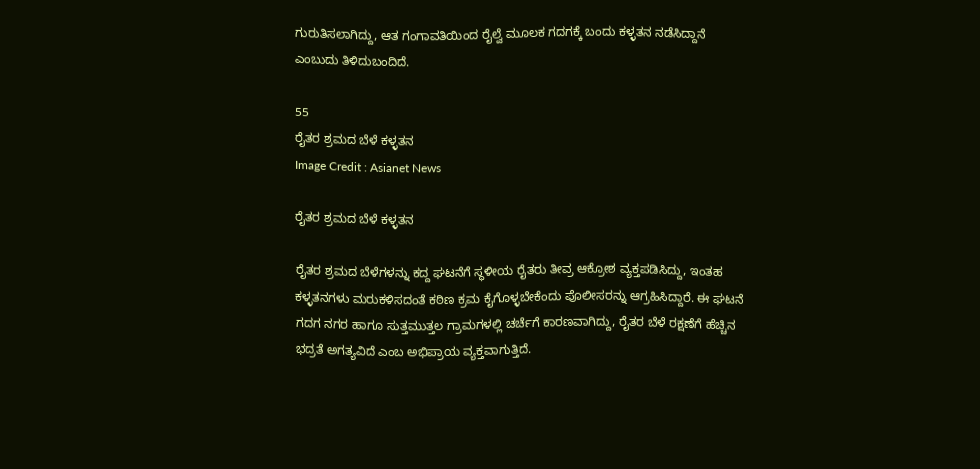ಗುರುತಿಸಲಾಗಿದ್ದು, ಆತ ಗಂಗಾವತಿಯಿಂದ ರೈಲ್ವೆ ಮೂಲಕ ಗದಗಕ್ಕೆ ಬಂದು ಕಳ್ಳತನ ನಡೆಸಿದ್ದಾನೆ ಎಂಬುದು ತಿಳಿದುಬಂದಿದೆ.

55
ರೈತರ ಶ್ರಮದ ಬೆಳೆ ಕಳ್ಳತನ
Image Credit : Asianet News

ರೈತರ ಶ್ರಮದ ಬೆಳೆ ಕಳ್ಳತನ

ರೈತರ ಶ್ರಮದ ಬೆಳೆಗಳನ್ನು ಕದ್ದ ಘಟನೆಗೆ ಸ್ಥಳೀಯ ರೈತರು ತೀವ್ರ ಆಕ್ರೋಶ ವ್ಯಕ್ತಪಡಿಸಿದ್ದು, ಇಂತಹ ಕಳ್ಳತನಗಳು ಮರುಕಳಿಸದಂತೆ ಕಠಿಣ ಕ್ರಮ ಕೈಗೊಳ್ಳಬೇಕೆಂದು ಪೊಲೀಸರನ್ನು ಆಗ್ರಹಿಸಿದ್ದಾರೆ. ಈ ಘಟನೆ ಗದಗ ನಗರ ಹಾಗೂ ಸುತ್ತಮುತ್ತಲ ಗ್ರಾಮಗಳಲ್ಲಿ ಚರ್ಚೆಗೆ ಕಾರಣವಾಗಿದ್ದು, ರೈತರ ಬೆಳೆ ರಕ್ಷಣೆಗೆ ಹೆಚ್ಚಿನ ಭದ್ರತೆ ಅಗತ್ಯವಿದೆ ಎಂಬ ಅಭಿಪ್ರಾಯ ವ್ಯಕ್ತವಾಗುತ್ತಿದೆ.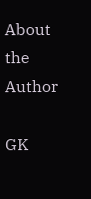About the Author

GK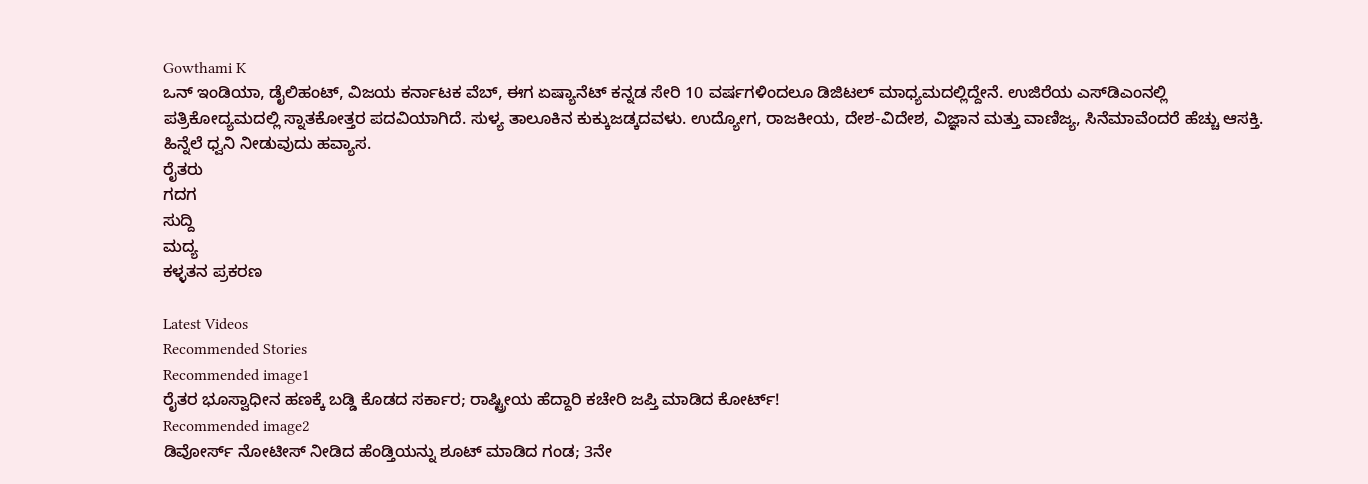Gowthami K
ಒನ್ ಇಂಡಿಯಾ, ಡೈಲಿಹಂಟ್‌, ವಿಜಯ ಕರ್ನಾಟಕ ವೆಬ್‌, ಈಗ ಏಷ್ಯಾನೆಟ್ ಕನ್ನಡ ಸೇರಿ 10 ವರ್ಷಗಳಿಂದಲೂ ಡಿಜಿಟಲ್ ಮಾಧ್ಯಮದಲ್ಲಿದ್ದೇನೆ. ಉಜಿರೆಯ ಎಸ್‌ಡಿಎಂನಲ್ಲಿ ಪತ್ರಿಕೋದ್ಯಮದಲ್ಲಿ ಸ್ನಾತಕೋತ್ತರ ಪದವಿಯಾಗಿದೆ. ಸುಳ್ಯ ತಾಲೂಕಿನ ಕುಕ್ಕುಜಡ್ಕದವಳು. ಉದ್ಯೋಗ, ರಾಜಕೀಯ, ದೇಶ-ವಿದೇಶ, ವಿಜ್ಞಾನ ಮತ್ತು ವಾಣಿಜ್ಯ, ಸಿನೆಮಾವೆಂದರೆ ಹೆಚ್ಚು ಆಸಕ್ತಿ. ಹಿನ್ನೆಲೆ ಧ್ವನಿ ನೀಡುವುದು ಹವ್ಯಾಸ.
ರೈತರು
ಗದಗ
ಸುದ್ದಿ
ಮದ್ಯ
ಕಳ್ಳತನ ಪ್ರಕರಣ

Latest Videos
Recommended Stories
Recommended image1
ರೈತರ ಭೂಸ್ವಾಧೀನ ಹಣಕ್ಕೆ ಬಡ್ಡಿ ಕೊಡದ ಸರ್ಕಾರ; ರಾಷ್ಟ್ರೀಯ ಹೆದ್ದಾರಿ ಕಚೇರಿ ಜಪ್ತಿ ಮಾಡಿದ ಕೋರ್ಟ್!
Recommended image2
ಡಿವೋರ್ಸ್ ನೋಟೀಸ್ ನೀಡಿದ ಹೆಂಡ್ತಿಯನ್ನು ಶೂಟ್ ಮಾಡಿದ ಗಂಡ; 3ನೇ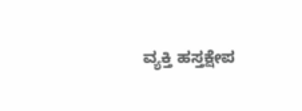ವ್ಯಕ್ತಿ ಹಸ್ತಕ್ಷೇಪ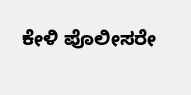ಕೇಳಿ ಪೊಲೀಸರೇ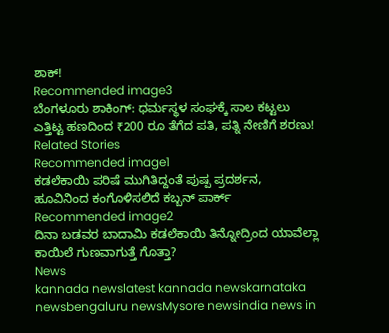ಶಾಕ್!
Recommended image3
ಬೆಂಗಳೂರು ಶಾಕಿಂಗ್: ಧರ್ಮಸ್ಥಳ ಸಂಘಕ್ಕೆ ಸಾಲ ಕಟ್ಟಲು ಎತ್ತಿಟ್ಟ ಹಣದಿಂದ ₹200 ರೂ ತೆಗೆದ ಪತಿ, ಪತ್ನಿ ನೇಣಿಗೆ ಶರಣು!
Related Stories
Recommended image1
ಕಡಲೆಕಾಯಿ ಪರಿಷೆ ಮುಗಿತಿದ್ದಂತೆ ಪುಷ್ಪ ಪ್ರದರ್ಶನ, ಹೂವಿನಿಂದ ಕಂಗೊಳಿಸಲಿದೆ ಕಬ್ಬನ್ ಪಾರ್ಕ್
Recommended image2
ದಿನಾ ಬಡವರ ಬಾದಾಮಿ ಕಡಲೆಕಾಯಿ ತಿನ್ನೋದ್ರಿಂದ ಯಾವೆಲ್ಲಾ ಕಾಯಿಲೆ ಗುಣವಾಗುತ್ತೆ ಗೊತ್ತಾ?
News
kannada newslatest kannada newskarnataka newsbengaluru newsMysore newsindia news in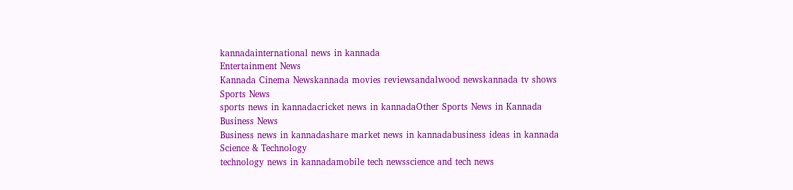kannadainternational news in kannada
Entertainment News
Kannada Cinema Newskannada movies reviewsandalwood newskannada tv shows
Sports News
sports news in kannadacricket news in kannadaOther Sports News in Kannada
Business News
Business news in kannadashare market news in kannadabusiness ideas in kannada
Science & Technology
technology news in kannadamobile tech newsscience and tech news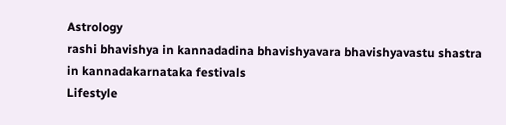Astrology
rashi bhavishya in kannadadina bhavishyavara bhavishyavastu shastra in kannadakarnataka festivals
Lifestyle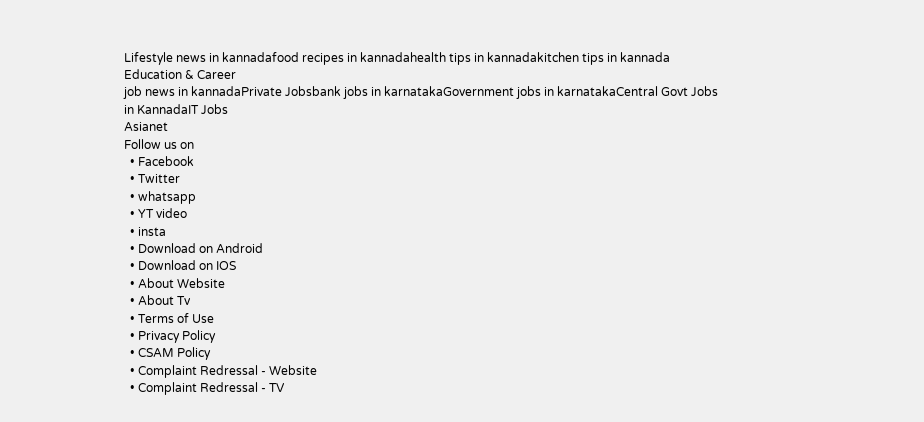Lifestyle news in kannadafood recipes in kannadahealth tips in kannadakitchen tips in kannada
Education & Career
job news in kannadaPrivate Jobsbank jobs in karnatakaGovernment jobs in karnatakaCentral Govt Jobs in KannadaIT Jobs
Asianet
Follow us on
  • Facebook
  • Twitter
  • whatsapp
  • YT video
  • insta
  • Download on Android
  • Download on IOS
  • About Website
  • About Tv
  • Terms of Use
  • Privacy Policy
  • CSAM Policy
  • Complaint Redressal - Website
  • Complaint Redressal - TV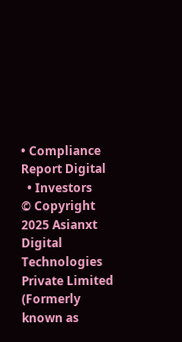• Compliance Report Digital
  • Investors
© Copyright 2025 Asianxt Digital Technologies Private Limited (Formerly known as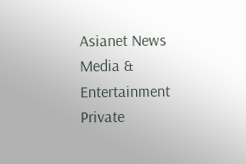Asianet News Media & Entertainment Private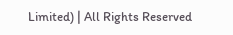Limited) | All Rights Reserved